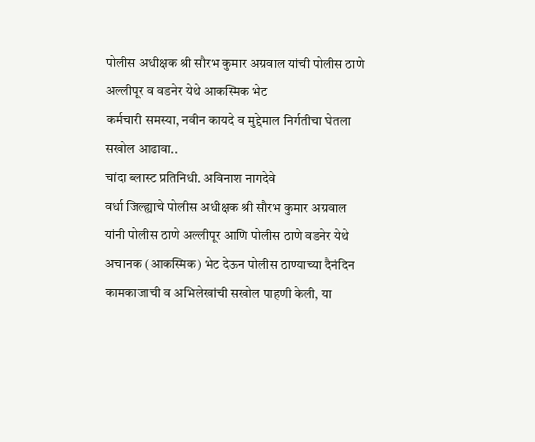पोलीस अधीक्षक श्री सौरभ कुमार अग्रवाल यांची पोलीस ठाणे अल्लीपूर व वडनेर येथे आकस्मिक भेट
कर्मचारी समस्या, नवीन कायदे व मुद्देमाल निर्गतीचा घेतला सखोल आढावा..
चांदा ब्लास्ट प्रतिनिधी. अविनाश नागदेवे
वर्धा जिल्ह्याचे पोलीस अधीक्षक श्री सौरभ कुमार अग्रवाल यांनी पोलीस ठाणे अल्लीपूर आणि पोलीस ठाणे वडनेर येथे अचानक (आकस्मिक) भेट देऊन पोलीस ठाण्याच्या दैनंदिन कामकाजाची व अभिलेखांची सखोल पाहणी केली, या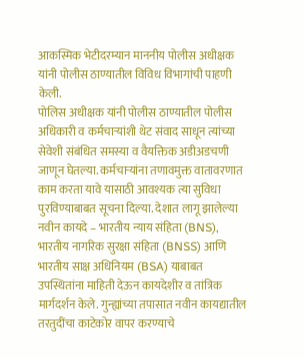आकस्मिक भेटीदरम्यान माननीय पोलीस अधीक्षक यांनी पोलीस ठाण्यातील विविध विभागांची पाहणी केली.
पोलिस अधीक्षक यांनी पोलीस ठाण्यातील पोलीस अधिकारी व कर्मचाऱ्यांशी थेट संवाद साधून त्यांच्या सेवेशी संबंधित समस्या व वैयक्तिक अडीअडचणी जाणून घेतल्या. कर्मचाऱ्यांना तणावमुक्त वातावरणात काम करता यावे यासाठी आवश्यक त्या सुविधा पुरविण्याबाबत सूचना दिल्या. देशात लागू झालेल्या नवीन कायदे – भारतीय न्याय संहिता (BNS), भारतीय नागरिक सुरक्षा संहिता (BNSS) आणि भारतीय साक्ष अधिनियम (BSA) याबाबत उपस्थितांना माहिती देऊन कायदेशीर व तांत्रिक मार्गदर्शन केले. गुन्ह्यांच्या तपासात नवीन कायद्यातील तरतुदींचा काटेकोर वापर करण्याचे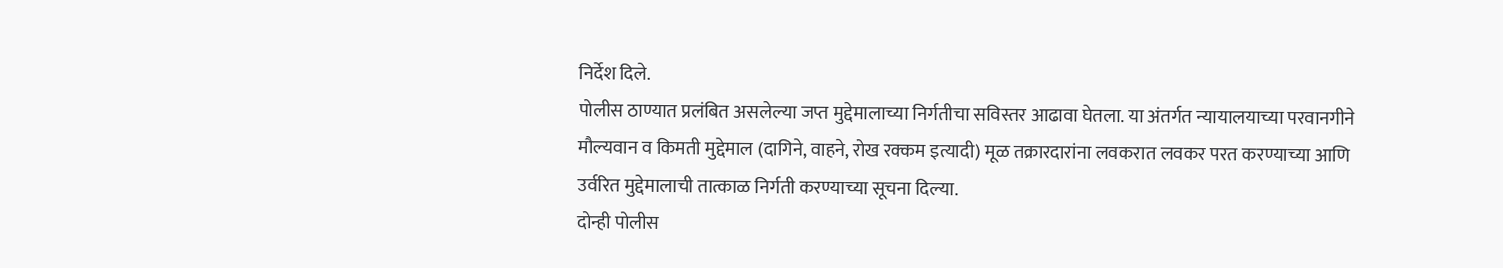निर्देश दिले.
पोलीस ठाण्यात प्रलंबित असलेल्या जप्त मुद्देमालाच्या निर्गतीचा सविस्तर आढावा घेतला. या अंतर्गत न्यायालयाच्या परवानगीने मौल्यवान व किमती मुद्देमाल (दागिने, वाहने, रोख रक्कम इत्यादी) मूळ तक्रारदारांना लवकरात लवकर परत करण्याच्या आणि उर्वरित मुद्देमालाची तात्काळ निर्गती करण्याच्या सूचना दिल्या.
दोन्ही पोलीस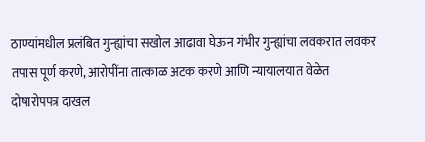ठाण्यांमधील प्रलंबित गुन्ह्यांचा सखोल आढावा घेऊन गंभीर गुन्ह्यांचा लवकरात लवकर तपास पूर्ण करणे, आरोपींना तात्काळ अटक करणे आणि न्यायालयात वेळेत दोषारोपपत्र दाखल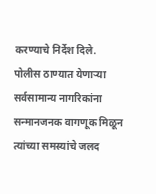करण्याचे निर्देश दिले.
पोलीस ठाण्यात येणाऱ्या सर्वसामान्य नागरिकांना सन्मानजनक वागणूक मिळून त्यांच्या समस्यांचे जलद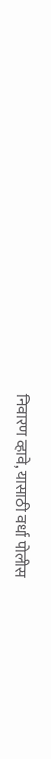निवारण व्हावे, यासाठी वर्धा पोलीस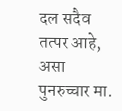दल सदैव तत्पर आहे, असा पुनरुच्चार मा.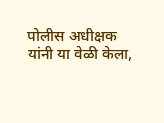पोलीस अधीक्षक यांनी या वेळी केला,